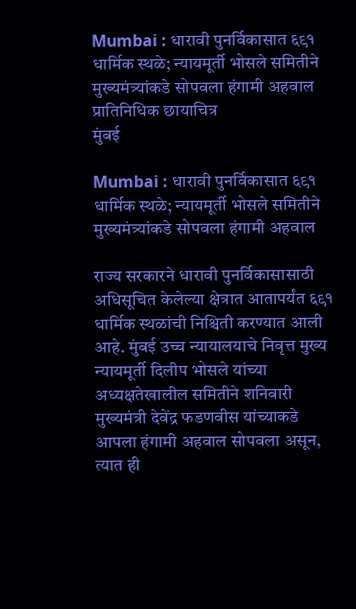Mumbai : धारावी पुनर्विकासात ६९१ धार्मिक स्थळे; न्यायमूर्ती भोसले समितीने मुख्यमंत्र्यांकडे सोपवला हंगामी अहवाल प्रातिनिधिक छायाचित्र
मुंबई

Mumbai : धारावी पुनर्विकासात ६९१ धार्मिक स्थळे; न्यायमूर्ती भोसले समितीने मुख्यमंत्र्यांकडे सोपवला हंगामी अहवाल

राज्य सरकारने धारावी पुनर्विकासासाठी अधिसूचित केलेल्या क्षेत्रात आतापर्यंत ६९१ धार्मिक स्थळांची निश्चिती करण्यात आली आहे. मुंबई उच्च न्यायालयाचे निवृत्त मुख्य न्यायमूर्ती दिलीप भोसले यांच्या अध्यक्षतेखालील समितीने शनिवारी मुख्यमंत्री देवेंद्र फडणवीस यांच्याकडे आपला हंगामी अहवाल सोपवला असून, त्यात ही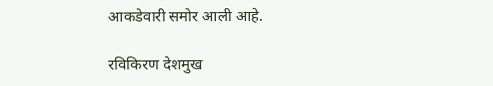आकडेवारी समोर आली आहे.

रविकिरण देशमुख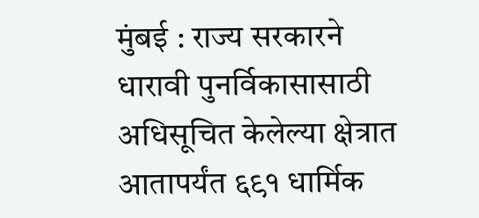मुंबई : राज्य सरकारने धारावी पुनर्विकासासाठी अधिसूचित केलेल्या क्षेत्रात आतापर्यंत ६९१ धार्मिक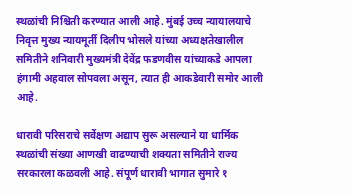स्थळांची निश्चिती करण्यात आली आहे. मुंबई उच्च न्यायालयाचे निवृत्त मुख्य न्यायमूर्ती दिलीप भोसले यांच्या अध्यक्षतेखालील समितीने शनिवारी मुख्यमंत्री देवेंद्र फडणवीस यांच्याकडे आपला हंगामी अहवाल सोपवला असून, त्यात ही आकडेवारी समोर आली आहे.

धारावी परिसराचे सर्वेक्षण अद्याप सुरू असल्याने या धार्मिक स्थळांची संख्या आणखी वाढण्याची शक्यता समितीने राज्य सरकारला कळवली आहे. संपूर्ण धारावी भागात सुमारे १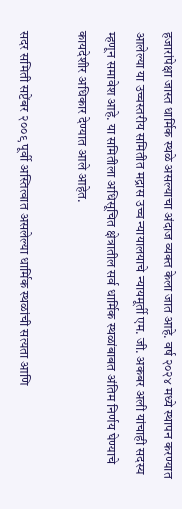हजारांपेक्षा जास्त धार्मिक स्थळे असल्याचा अंदाज व्यक्त केला जात आहे. वर्ष २०२४ मध्ये स्थापन करण्यात आलेल्या या उच्चस्तरीय समितीत मद्रास उच्च न्यायालयाचे न्यायमूर्ती एम. जी. अकबर अली यांचाही सदस्य म्हणून समावेश आहे. या समितीला अधिसूचित क्षेत्रातील सर्व धार्मिक स्थळांबाबत अंतिम निर्णय घेण्याचे कायदेशीर अधिकार देण्यात आले आहेत.

सदर समिती सप्टेंबर २००९ पूर्वी अस्तित्वात असलेल्या धार्मिक स्थळांची सत्यता आणि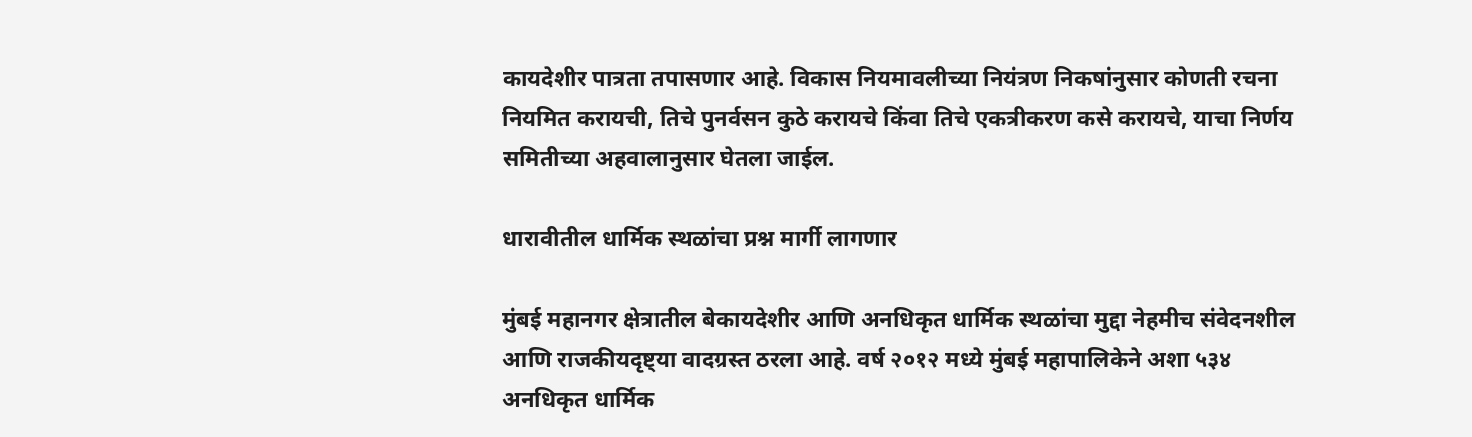कायदेशीर पात्रता तपासणार आहे. विकास नियमावलीच्या नियंत्रण निकषांनुसार कोणती रचना नियमित करायची, तिचे पुनर्वसन कुठे करायचे किंवा तिचे एकत्रीकरण कसे करायचे, याचा निर्णय समितीच्या अहवालानुसार घेतला जाईल.

धारावीतील धार्मिक स्थळांचा प्रश्न मार्गी लागणार

मुंबई महानगर क्षेत्रातील बेकायदेशीर आणि अनधिकृत धार्मिक स्थळांचा मुद्दा नेहमीच संवेदनशील आणि राजकीयदृष्ट्या वादग्रस्त ठरला आहे. वर्ष २०१२ मध्ये मुंबई महापालिकेने अशा ५३४ अनधिकृत धार्मिक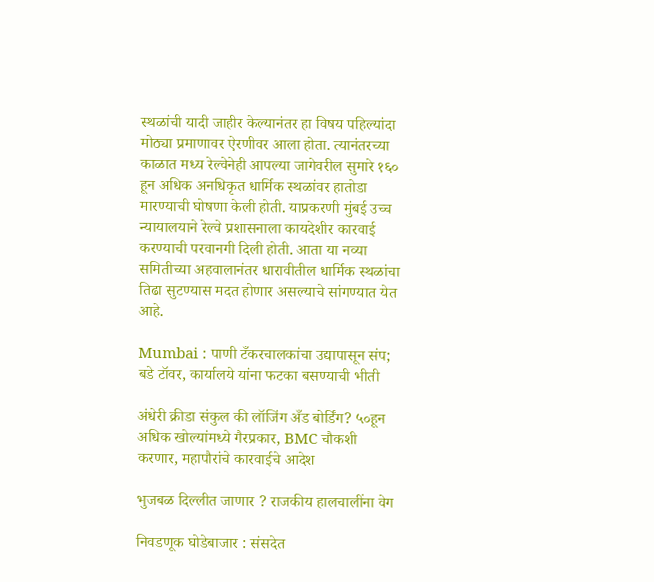स्थळांची यादी जाहीर केल्यानंतर हा विषय पहिल्यांदा मोठ्या प्रमाणावर ऐरणीवर आला होता. त्यानंतरच्या काळात मध्य रेल्वेनेही आपल्या जागेवरील सुमारे १६० हून अधिक अनधिकृत धार्मिक स्थळांवर हातोडा मारण्याची घोषणा केली होती. याप्रकरणी मुंबई उच्च न्यायालयाने रेल्वे प्रशासनाला कायदेशीर कारवाई करण्याची परवानगी दिली होती. आता या नव्या समितीच्या अहवालानंतर धारावीतील धार्मिक स्थळांचा तिढा सुटण्यास मदत होणार असल्याचे सांगण्यात येत आहे.

Mumbai : पाणी टँकरचालकांचा उद्यापासून संप; बडे टॉवर, कार्यालये यांना फटका बसण्याची भीती

अंधेरी क्रीडा संकुल की लॉजिंग अँड बोर्डिंग? ५०हून अधिक खोल्यांमध्ये गैरप्रकार, BMC चौकशी करणार, महापौरांचे कारवाईचे आदेश

भुजबळ दिल्लीत जाणार ? राजकीय हालचालींना वेग

निवडणूक घोडेबाजार : संसदेत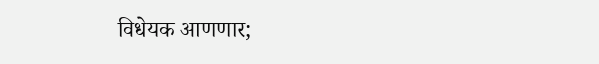विधेयक आणणार;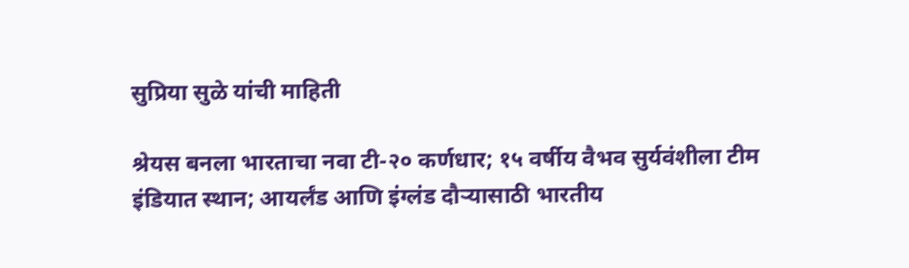सुप्रिया सुळे यांची माहिती

श्रेयस बनला भारताचा नवा टी-२० कर्णधार; १५ वर्षीय वैभव सुर्यवंशीला टीम इंडियात स्थान; आयर्लंड आणि इंग्लंड दौऱ्यासाठी भारतीय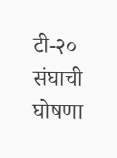टी-२० संघाची घोषणा